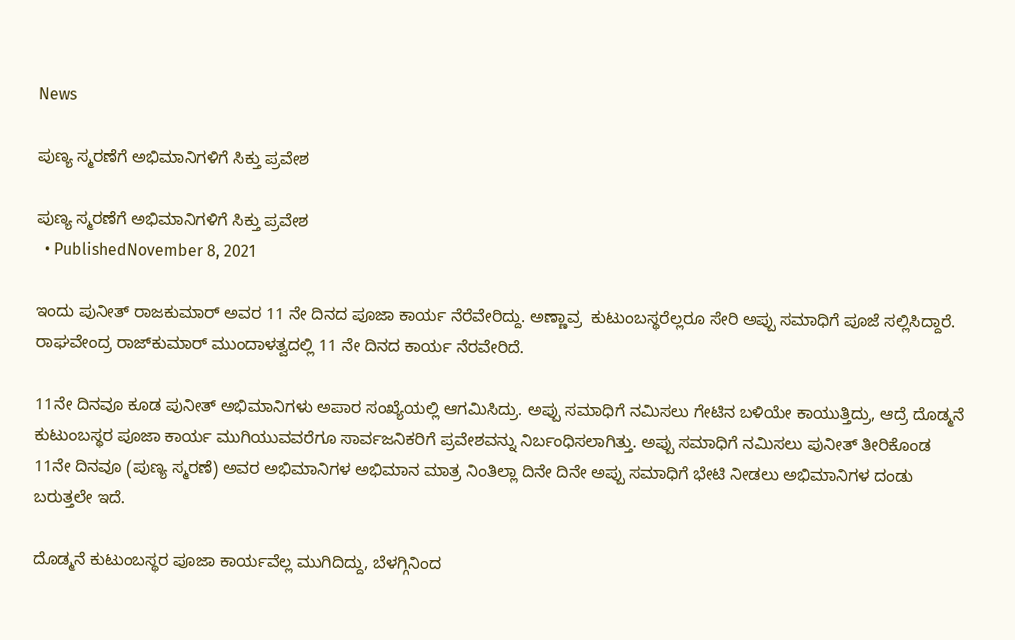News

ಪುಣ್ಯ ಸ್ಮರಣೆಗೆ ಅಭಿಮಾನಿಗಳಿಗೆ ಸಿಕ್ತು ಪ್ರವೇಶ

ಪುಣ್ಯ ಸ್ಮರಣೆಗೆ ಅಭಿಮಾನಿಗಳಿಗೆ ಸಿಕ್ತು ಪ್ರವೇಶ
  • PublishedNovember 8, 2021

ಇಂದು ಪುನೀತ್ ರಾಜಕುಮಾರ್ ಅವರ 11 ನೇ ದಿನದ ಪೂಜಾ ಕಾರ್ಯ ನೆರೆವೇರಿದ್ದು. ಅಣ್ಣಾವ್ರ  ಕುಟುಂಬಸ್ಥರೆಲ್ಲರೂ ಸೇರಿ ಅಪ್ಪು ಸಮಾಧಿಗೆ ಪೂಜೆ ಸಲ್ಲಿಸಿದ್ದಾರೆ. ರಾಘವೇಂದ್ರ ರಾಜ್‌ಕುಮಾರ್ ಮುಂದಾಳತ್ವದಲ್ಲಿ 11 ನೇ ದಿನದ ಕಾರ್ಯ ನೆರವೇರಿದೆ.

11ನೇ ದಿನವೂ ಕೂಡ ಪುನೀತ್ ಅಭಿಮಾನಿಗಳು ಅಪಾರ ಸಂಖ್ಯೆಯಲ್ಲಿ ಆಗಮಿಸಿದ್ರು. ಅಪ್ಪು ಸಮಾಧಿಗೆ ನಮಿಸಲು ಗೇಟಿನ ಬಳಿಯೇ ಕಾಯುತ್ತಿದ್ರು, ಆದ್ರೆ ದೊಡ್ಮನೆ ಕುಟುಂಬಸ್ಥರ ಪೂಜಾ ಕಾರ್ಯ ಮುಗಿಯುವವರೆಗೂ ಸಾರ್ವಜನಿಕರಿಗೆ ಪ್ರವೇಶವನ್ನು ನಿರ್ಬಂಧಿಸಲಾಗಿತ್ತು. ಅಪ್ಪು ಸಮಾಧಿಗೆ ನಮಿಸಲು ಪುನೀತ್ ತೀರಿಕೊಂಡ 11ನೇ ದಿನವೂ (ಪುಣ್ಯ ಸ್ಮರಣೆ) ಅವರ ಅಭಿಮಾನಿಗಳ ಅಭಿಮಾನ ಮಾತ್ರ ನಿಂತಿಲ್ಲಾ ದಿನೇ ದಿನೇ ಅಪ್ಪು ಸಮಾಧಿಗೆ ಭೇಟಿ ನೀಡಲು ಅಭಿಮಾನಿಗಳ ದಂಡು ಬರುತ್ತಲೇ ಇದೆ.

ದೊಡ್ಮನೆ ಕುಟುಂಬಸ್ಥರ ಪೂಜಾ ಕಾರ್ಯವೆಲ್ಲ ಮುಗಿದಿದ್ದು, ಬೆಳಗ್ಗಿನಿಂದ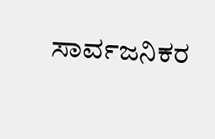ಸಾರ್ವಜನಿಕರ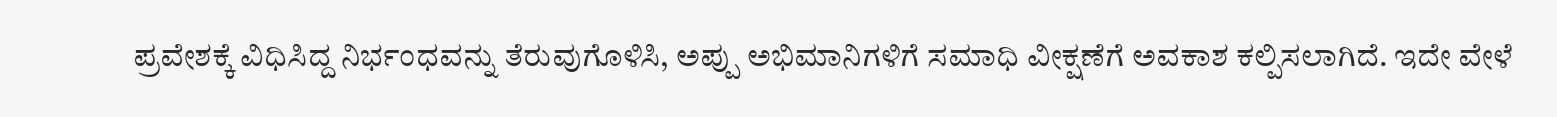ಪ್ರವೇಶಕ್ಕೆ ವಿಧಿಸಿದ್ದ ನಿರ್ಭಂಧವನ್ನು ತೆರುವುಗೊಳಿಸಿ, ಅಪ್ಪು ಅಭಿಮಾನಿಗಳಿಗೆ ಸಮಾಧಿ ವೀಕ್ಷಣೆಗೆ ಅವಕಾಶ ಕಲ್ಪಿಸಲಾಗಿದೆ. ಇದೇ ವೇಳೆ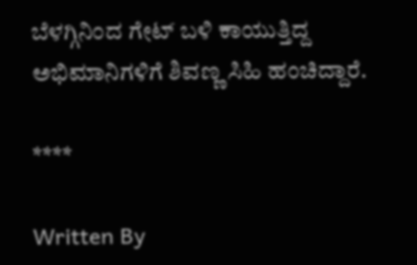ಬೆಳಗ್ಗಿನಿಂದ ಗೇಟ್ ಬಳಿ ಕಾಯುತ್ತಿದ್ದ ಅಭಿಮಾನಿಗಳಿಗೆ ಶಿವಣ್ಣ ಸಿಹಿ ಹಂಚಿದ್ದಾರೆ.

****

Written By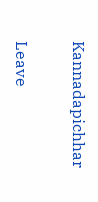Kannadapichhar

Leave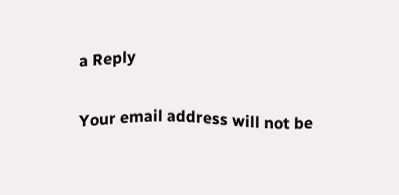a Reply

Your email address will not be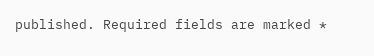published. Required fields are marked *